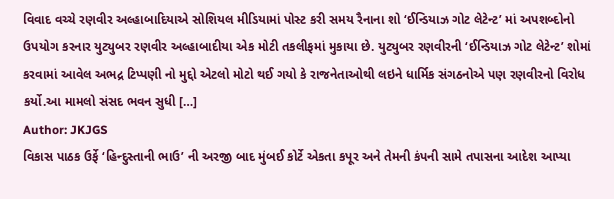વિવાદ વચ્ચે રણવીર અલ્હાબાદિયાએ સોશિયલ મીડિયામાં પોસ્ટ કરી સમય રૈનાના શો ‘ઈન્ડિયાઝ ગોટ લેટેન્ટ’ માં અપશબ્દોનો ઉપયોગ કરનાર યુટ્યુબર રણવીર અલ્હાબાદીયા એક મોટી તકલીફમાં મુકાયા છે. યુટ્યુબર રણવીરની ‘ઈન્ડિયાઝ ગોટ લેટેન્ટ’ શોમાં કરવામાં આવેલ અભદ્ર ટિપ્પણી નો મુદ્દો એટલો મોટો થઈ ગયો કે રાજનેતાઓથી લઇને ધાર્મિક સંગઠનોએ પણ રણવીરનો વિરોધ કર્યો.આ મામલો સંસદ ભવન સુધી […]
Author: JKJGS
વિકાસ પાઠક ઉર્ફે ‘હિન્દુસ્તાની ભાઉ’ ની અરજી બાદ મુંબઈ કોર્ટે એકતા કપૂર અને તેમની કંપની સામે તપાસના આદેશ આપ્યા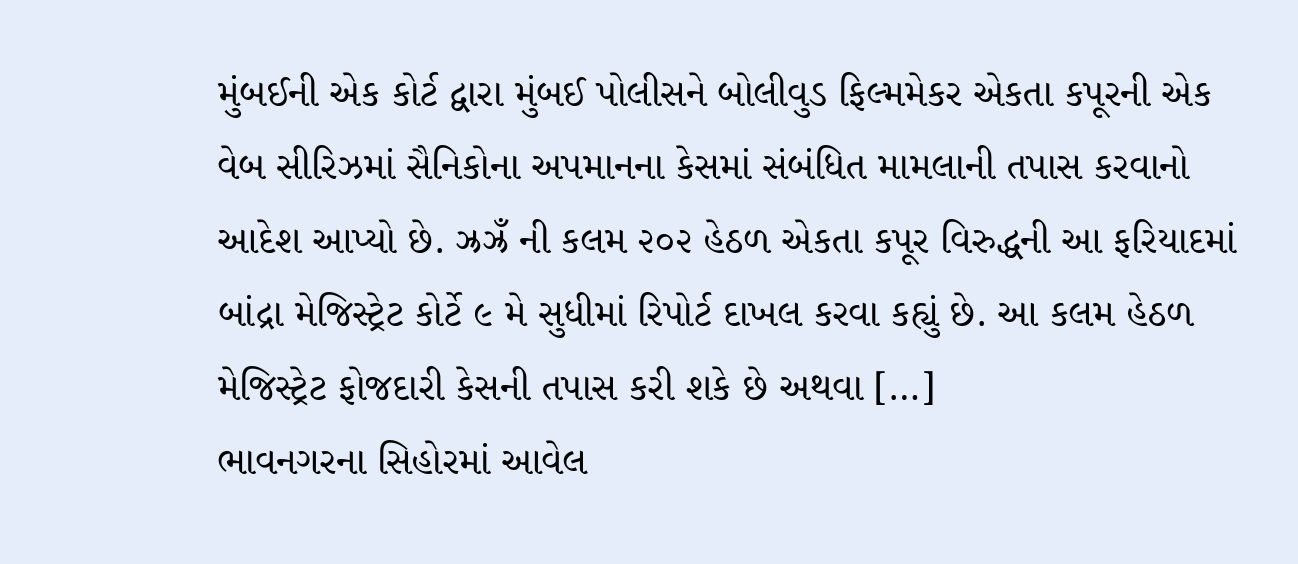મુંબઈની એક કોર્ટ દ્વારા મુંબઈ પોલીસને બોલીવુડ ફિલ્મમેકર એકતા કપૂરની એક વેબ સીરિઝમાં સૈનિકોના અપમાનના કેસમાં સંબંધિત મામલાની તપાસ કરવાનો આદેશ આપ્યો છે. ઝ્રઝ્રઁ ની કલમ ૨૦૨ હેઠળ એકતા કપૂર વિરુદ્ધની આ ફરિયાદમાં બાંદ્રા મેજિસ્ટ્રેટ કોર્ટે ૯ મે સુધીમાં રિપોર્ટ દાખલ કરવા કહ્યું છે. આ કલમ હેઠળ મેજિસ્ટ્રેટ ફોજદારી કેસની તપાસ કરી શકે છે અથવા […]
ભાવનગરના સિહોરમાં આવેલ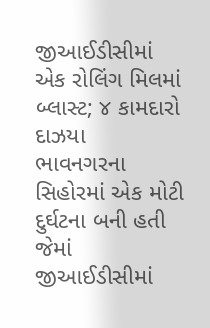જીઆઈડીસીમાં એક રોલિંગ મિલમાં બ્લાસ્ટ; ૪ કામદારો દાઝયા
ભાવનગરના સિહોરમાં એક મોટી દુર્ઘટના બની હતી જેમાં જીઆઈડીસીમાં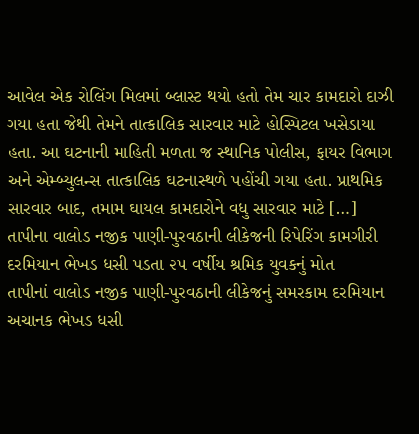આવેલ એક રોલિંગ મિલમાં બ્લાસ્ટ થયો હતો તેમ ચાર કામદારો દાઝી ગયા હતા જેથી તેમને તાત્કાલિક સારવાર માટે હોસ્પિટલ ખસેડાયા હતા. આ ઘટનાની માહિતી મળતા જ સ્થાનિક પોલીસ, ફાયર વિભાગ અને એમ્બ્યુલન્સ તાત્કાલિક ઘટનાસ્થળે પહોંચી ગયા હતા. પ્રાથમિક સારવાર બાદ, તમામ ઘાયલ કામદારોને વધુ સારવાર માટે […]
તાપીના વાલોડ નજીક પાણી-પુરવઠાની લીકેજની રિપેરિંગ કામગીરી દરમિયાન ભેખડ ધસી પડતા ૨૫ વર્ષીય શ્રમિક યુવકનું મોત
તાપીનાં વાલોડ નજીક પાણી-પુરવઠાની લીકેજનું સમરકામ દરમિયાન અચાનક ભેખડ ધસી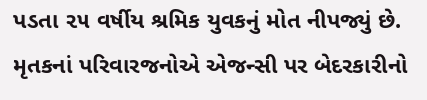પડતા ૨૫ વર્ષીય શ્રમિક યુવકનું મોત નીપજ્યું છે. મૃતકનાં પરિવારજનોએ એજન્સી પર બેદરકારીનો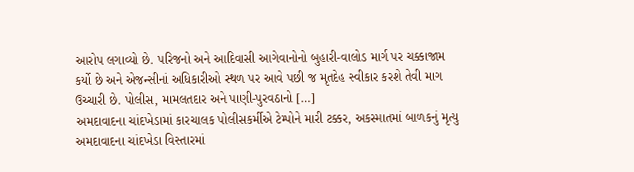આરોપ લગાવ્યો છે. પરિજનો અને આદિવાસી આગેવાનોનો બુહારી-વાલોડ માર્ગ પર ચક્કાજામ કર્યો છે અને એજન્સીનાં અધિકારીઓ સ્થળ પર આવે પછી જ મૃતદેહ સ્વીકાર કરશે તેવી માગ ઉચ્ચારી છે. પોલીસ, મામલતદાર અને પાણી-પુરવઠાનો […]
અમદાવાદના ચાંદખેડામાં કારચાલક પોલીસકર્મીએ ટેમ્પોને મારી ટક્કર, અકસ્માતમાં બાળકનું મૃત્યુ
અમદાવાદના ચાંદખેડા વિસ્તારમાં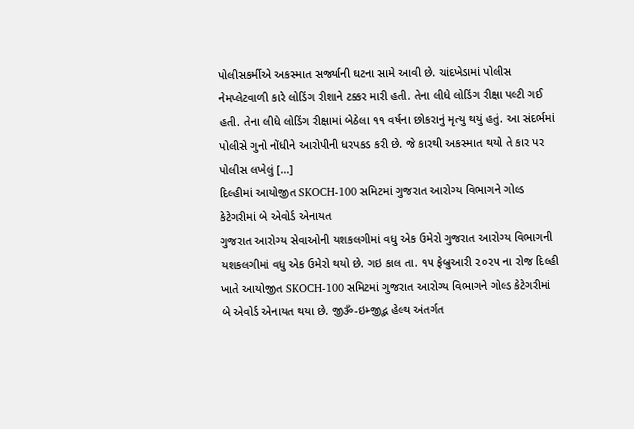પોલીસકર્મીએ અકસ્માત સર્જ્યાની ઘટના સામે આવી છે. ચાંદખેડામાં પોલીસ નેમપ્લેટવાળી કારે લોડિંગ રીશાને ટક્કર મારી હતી. તેના લીધે લોડિંગ રીક્ષા પલ્ટી ગઈ હતી. તેના લીધે લોડિંગ રીક્ષામાં બેઠેલા ૧૧ વર્ષના છોકરાનું મૃત્યુ થયું હતું. આ સંદર્ભમાં પોલીસે ગુનો નોંધીને આરોપીની ધરપકડ કરી છે. જે કારથી અકસ્માત થયો તે કાર પર પોલીસ લખેલું […]
દિલ્હીમાં આયોજીત SKOCH-100 સમિટમાં ગુજરાત આરોગ્ય વિભાગને ગોલ્ડ કેટેગરીમાં બે એવોર્ડ એનાયત
ગુજરાત આરોગ્ય સેવાઓની યશકલગીમાં વધુ એક ઉમેરો ગુજરાત આરોગ્ય વિભાગની યશકલગીમાં વધુ એક ઉમેરો થયો છે. ગઇ કાલ તા. ૧૫ ફેબ્રુઆરી ૨૦૨૫ ના રોજ દિલ્હી ખાતે આયોજીત SKOCH-100 સમિટમાં ગુજરાત આરોગ્ય વિભાગને ગોલ્ડ કેટેગરીમાં બે એવોર્ડ એનાયત થયા છે. જીૐ-ઇમ્જીદ્ભ હેલ્થ અંતર્ગત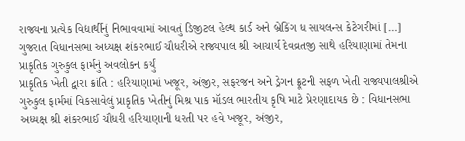રાજ્યના પ્રત્યેક વિદ્યાર્થીનું નિભાવવામાં આવતું ડિજીટલ હેલ્થ કાર્ડ અને બ્રેકિંગ ધ સાયલન્સ કેટેગરીમાં […]
ગુજરાત વિધાનસભા અધ્યક્ષ શંકરભાઈ ચૌધરીએ રાજ્યપાલ શ્રી આચાર્ય દેવવ્રતજી સાથે હરિયાણામાં તેમના પ્રાકૃતિક ગુરુકુલ ફાર્મનું અવલોકન કર્યું
પ્રાકૃતિક ખેતી દ્વારા ક્રાંતિ : હરિયાણામાં ખજૂર, અંજીર, સફરજન અને ડ્રેગન ફ્રૂટની સફળ ખેતી રાજ્યપાલશ્રીએ ગુરુકુલ ફાર્મમાં વિકસાવેલું પ્રાકૃતિક ખેતીનું મિશ્ર પાક મૉડલ ભારતીય કૃષિ માટે પ્રેરણાદાયક છે : વિધાનસભા અધ્યક્ષ શ્રી શંકરભાઈ ચૌધરી હરિયાણાની ધરતી પર હવે ખજૂર, અંજીર,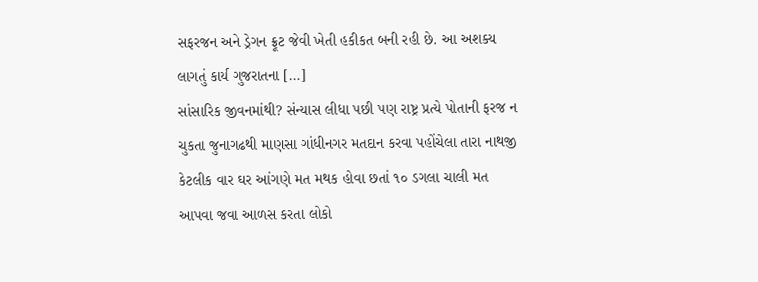સફરજન અને ડ્રેગન ફ્રૂટ જેવી ખેતી હકીકત બની રહી છે. આ અશક્ય લાગતું કાર્ય ગુજરાતના […]
સાંસારિક જીવનમાંથી? સંન્યાસ લીધા પછી પણ રાષ્ટ્ર પ્રત્યે પોતાની ફરજ ન ચુકતા જુનાગઢથી માણસા ગાંધીનગર મતદાન કરવા પહોંચેલા તારા નાથજી
કેટલીક વાર ઘર આંગણે મત મથક હોવા છતાં ૧૦ ડગલા ચાલી મત આપવા જવા આળસ કરતા લોકો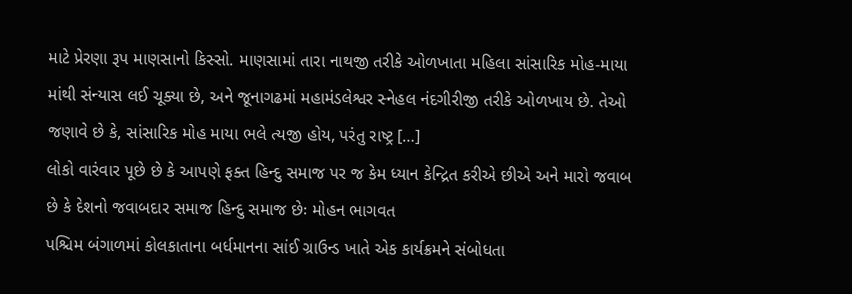માટે પ્રેરણા રૂપ માણસાનો કિસ્સો. માણસામાં તારા નાથજી તરીકે ઓળખાતા મહિલા સાંસારિક મોહ-માયા માંથી સંન્યાસ લઈ ચૂક્યા છે, અને જૂનાગઢમાં મહામંડલેશ્વર સ્નેહલ નંદગીરીજી તરીકે ઓળખાય છે. તેઓ જણાવે છે કે, સાંસારિક મોહ માયા ભલે ત્યજી હોય, પરંતુ રાષ્ટ્ર […]
લોકો વારંવાર પૂછે છે કે આપણે ફક્ત હિન્દુ સમાજ પર જ કેમ ધ્યાન કેન્દ્રિત કરીએ છીએ અને મારો જવાબ છે કે દેશનો જવાબદાર સમાજ હિન્દુ સમાજ છેઃ મોહન ભાગવત
પશ્ચિમ બંગાળમાં કોલકાતાના બર્ધમાનના સાંઈ ગ્રાઉન્ડ ખાતે એક કાર્યક્રમને સંબોધતા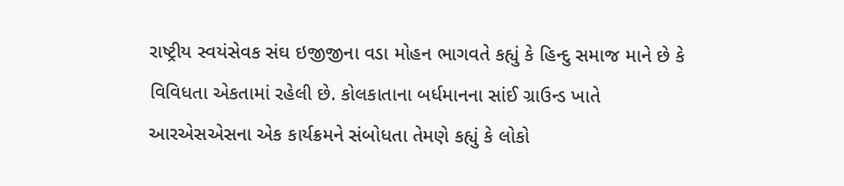રાષ્ટ્રીય સ્વયંસેવક સંઘ ઇજીજીના વડા મોહન ભાગવતે કહ્યું કે હિન્દુ સમાજ માને છે કે વિવિધતા એકતામાં રહેલી છે. કોલકાતાના બર્ધમાનના સાંઈ ગ્રાઉન્ડ ખાતે આરએસએસના એક કાર્યક્રમને સંબોધતા તેમણે કહ્યું કે લોકો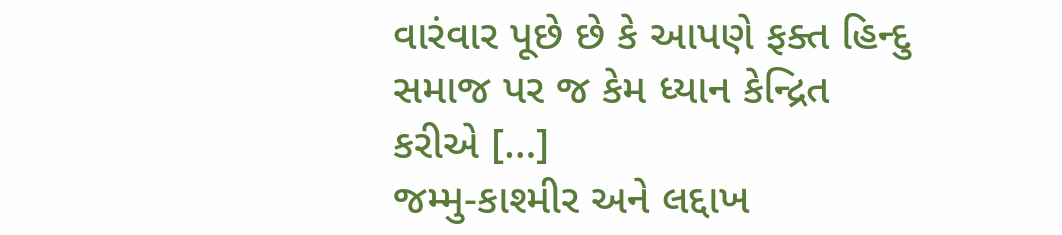વારંવાર પૂછે છે કે આપણે ફક્ત હિન્દુ સમાજ પર જ કેમ ધ્યાન કેન્દ્રિત કરીએ […]
જમ્મુ-કાશ્મીર અને લદ્દાખ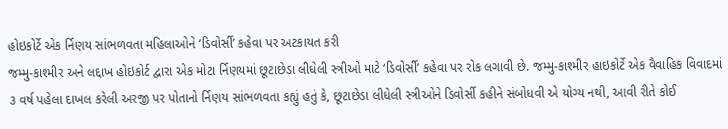હોઇકોર્ટે એક ર્નિણય સાંભળવતા મહિલાઓને ‘ડિવોર્સી’ કહેવા પર અટકાયત કરી
જમ્મુ-કાશ્મીર અને લદ્દાખ હોઇકોર્ટ દ્વારા એક મોટા ર્નિણયમાં છૂટાછેડા લીધેલી સ્ત્રીઓ માટે ‘ડિવોર્સી’ કહેવા પર રોક લગાવી છે. જમ્મુ-કાશ્મીર હાઇકોર્ટે એક વૈવાહિક વિવાદમાં ૩ વર્ષ પહેલા દાખલ કરેલી અરજી પર પોતાનો ર્નિણય સાંભળવતા કહ્યું હતું કે, છૂટાછેડા લીધેલી સ્ત્રીઓને ડિવોર્સી કહીને સંબોધવી એ યોગ્ય નથી, આવી રીતે કોઈ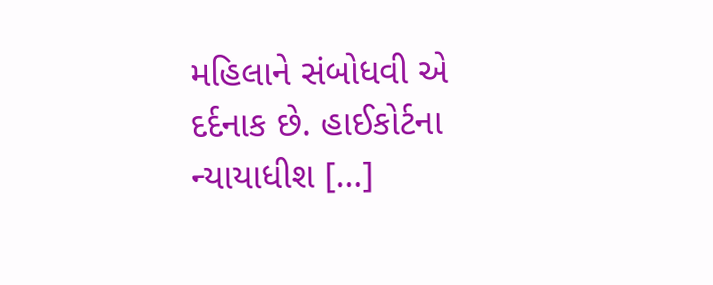મહિલાને સંબોધવી એ દર્દનાક છે. હાઈકોર્ટના ન્યાયાધીશ […]